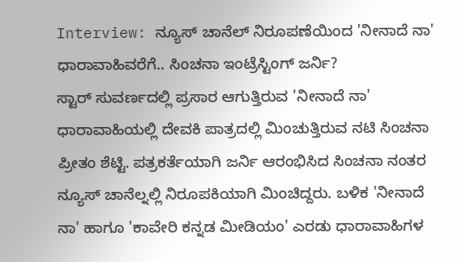Interview: ನ್ಯೂಸ್ ಚಾನೆಲ್ ನಿರೂಪಣೆಯಿಂದ 'ನೀನಾದೆ ನಾ' ಧಾರಾವಾಹಿವರೆಗೆ.. ಸಿಂಚನಾ ಇಂಟ್ರೆಸ್ಟಿಂಗ್ ಜರ್ನಿ?
ಸ್ಟಾರ್ ಸುವರ್ಣದಲ್ಲಿ ಪ್ರಸಾರ ಆಗುತ್ತಿರುವ 'ನೀನಾದೆ ನಾ' ಧಾರಾವಾಹಿಯಲ್ಲಿ ದೇವಕಿ ಪಾತ್ರದಲ್ಲಿ ಮಿಂಚುತ್ತಿರುವ ನಟಿ ಸಿಂಚನಾ ಪ್ರೀತಂ ಶೆಟ್ಟಿ. ಪತ್ರಕರ್ತೆಯಾಗಿ ಜರ್ನಿ ಆರಂಭಿಸಿದ ಸಿಂಚನಾ ನಂತರ ನ್ಯೂಸ್ ಚಾನೆಲ್ನಲ್ಲಿ ನಿರೂಪಕಿಯಾಗಿ ಮಿಂಚಿದ್ದರು. ಬಳಿಕ 'ನೀನಾದೆ ನಾ' ಹಾಗೂ 'ಕಾವೇರಿ ಕನ್ನಡ ಮೀಡಿಯಂ' ಎರಡು ಧಾರಾವಾಹಿಗಳ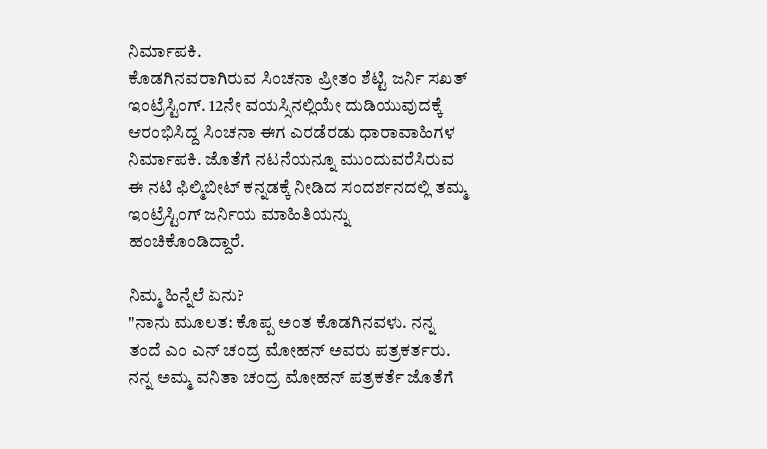ನಿರ್ಮಾಪಕಿ.
ಕೊಡಗಿನವರಾಗಿರುವ ಸಿಂಚನಾ ಪ್ರೀತಂ ಶೆಟ್ಟಿ ಜರ್ನಿ ಸಖತ್ ಇಂಟ್ರೆಸ್ಟಿಂಗ್. 12ನೇ ವಯಸ್ಸಿನಲ್ಲಿಯೇ ದುಡಿಯುವುದಕ್ಕೆ ಆರಂಭಿಸಿದ್ದ ಸಿಂಚನಾ ಈಗ ಎರಡೆರಡು ಧಾರಾವಾಹಿಗಳ ನಿರ್ಮಾಪಕಿ. ಜೊತೆಗೆ ನಟನೆಯನ್ನೂ ಮುಂದುವರೆಸಿರುವ ಈ ನಟಿ ಫಿಲ್ಮಿಬೀಟ್ ಕನ್ನಡಕ್ಕೆ ನೀಡಿದ ಸಂದರ್ಶನದಲ್ಲಿ ತಮ್ಮ ಇಂಟ್ರೆಸ್ಟಿಂಗ್ ಜರ್ನಿಯ ಮಾಹಿತಿಯನ್ನು ಹಂಚಿಕೊಂಡಿದ್ದಾರೆ.

ನಿಮ್ಮ ಹಿನ್ನೆಲೆ ಏನು?
"ನಾನು ಮೂಲತ: ಕೊಪ್ಪ ಅಂತ ಕೊಡಗಿನವಳು. ನನ್ನ ತಂದೆ ಎಂ ಎನ್ ಚಂದ್ರ ಮೋಹನ್ ಅವರು ಪತ್ರಕರ್ತರು. ನನ್ನ ಅಮ್ಮ ವನಿತಾ ಚಂದ್ರ ಮೋಹನ್ ಪತ್ರಕರ್ತೆ ಜೊತೆಗೆ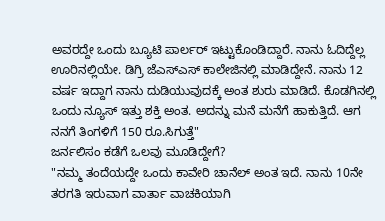ಅವರದ್ದೇ ಒಂದು ಬ್ಯೂಟಿ ಪಾರ್ಲರ್ ಇಟ್ಟುಕೊಂಡಿದ್ದಾರೆ. ನಾನು ಓದಿದ್ದೆಲ್ಲ ಊರಿನಲ್ಲಿಯೇ. ಡಿಗ್ರಿ ಜೆಎಸ್ಎಸ್ ಕಾಲೇಜಿನಲ್ಲಿ ಮಾಡಿದ್ದೇನೆ. ನಾನು 12 ವರ್ಷ ಇದ್ದಾಗ ನಾನು ದುಡಿಯುವುದಕ್ಕೆ ಅಂತ ಶುರು ಮಾಡಿದೆ. ಕೊಡಗಿನಲ್ಲಿ ಒಂದು ನ್ಯೂಸ್ ಇತ್ತು ಶಕ್ತಿ ಅಂತ. ಅದನ್ನು ಮನೆ ಮನೆಗೆ ಹಾಕುತ್ತಿದೆ. ಆಗ ನನಗೆ ತಿಂಗಳಿಗೆ 150 ರೂ.ಸಿಗುತ್ತೆ"
ಜರ್ನಲಿಸಂ ಕಡೆಗೆ ಒಲವು ಮೂಡಿದ್ದೇಗೆ?
"ನಮ್ಮ ತಂದೆಯದ್ದೇ ಒಂದು ಕಾವೇರಿ ಚಾನೆಲ್ ಅಂತ ಇದೆ. ನಾನು 10ನೇ ತರಗತಿ ಇರುವಾಗ ವಾರ್ತಾ ವಾಚಕಿಯಾಗಿ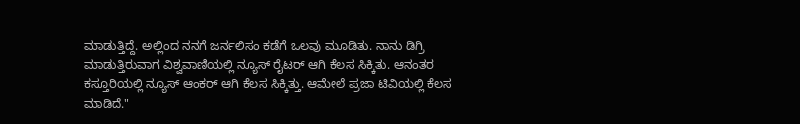ಮಾಡುತ್ತಿದ್ದೆ. ಅಲ್ಲಿಂದ ನನಗೆ ಜರ್ನಲಿಸಂ ಕಡೆಗೆ ಒಲವು ಮೂಡಿತು. ನಾನು ಡಿಗ್ರಿ ಮಾಡುತ್ತಿರುವಾಗ ವಿಶ್ವವಾಣಿಯಲ್ಲಿ ನ್ಯೂಸ್ ರೈಟರ್ ಆಗಿ ಕೆಲಸ ಸಿಕ್ಕಿತು. ಆನಂತರ ಕಸ್ತೂರಿಯಲ್ಲಿ ನ್ಯೂಸ್ ಆಂಕರ್ ಆಗಿ ಕೆಲಸ ಸಿಕ್ಕಿತ್ತು. ಆಮೇಲೆ ಪ್ರಜಾ ಟಿವಿಯಲ್ಲಿ ಕೆಲಸ ಮಾಡಿದೆ."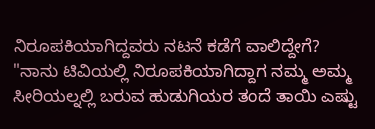ನಿರೂಪಕಿಯಾಗಿದ್ದವರು ನಟನೆ ಕಡೆಗೆ ವಾಲಿದ್ದೇಗೆ?
"ನಾನು ಟಿವಿಯಲ್ಲಿ ನಿರೂಪಕಿಯಾಗಿದ್ದಾಗ ನಮ್ಮ ಅಮ್ಮ ಸೀರಿಯಲ್ನಲ್ಲಿ ಬರುವ ಹುಡುಗಿಯರ ತಂದೆ ತಾಯಿ ಎಷ್ಟು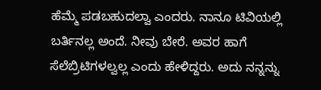ಹೆಮ್ಮೆ ಪಡಬಹುದಲ್ವಾ ಎಂದರು. ನಾನೂ ಟಿವಿಯಲ್ಲಿ ಬರ್ತಿನಲ್ಲ ಅಂದೆ. ನೀವು ಬೇರೆ. ಅವರ ಹಾಗೆ ಸೆಲೆಬ್ರಿಟಿಗಳಲ್ವಲ್ಲ ಎಂದು ಹೇಳಿದ್ದರು. ಅದು ನನ್ನನ್ನು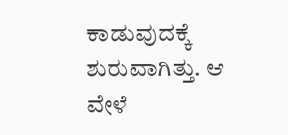ಕಾಡುವುದಕ್ಕೆ ಶುರುವಾಗಿತ್ತು. ಆ ವೇಳೆ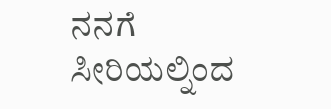ನನಗೆ ಸೀರಿಯಲ್ನಿಂದ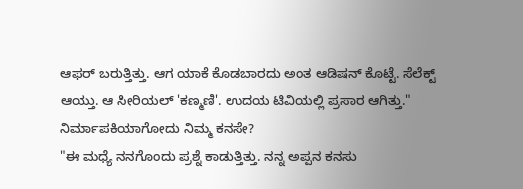ಆಫರ್ ಬರುತ್ತಿತ್ತು. ಆಗ ಯಾಕೆ ಕೊಡಬಾರದು ಅಂತ ಆಡಿಷನ್ ಕೊಟ್ಟೆ. ಸೆಲೆಕ್ಟ್ ಆಯ್ತು. ಆ ಸೀರಿಯಲ್ 'ಕಣ್ಮಣಿ'. ಉದಯ ಟಿವಿಯಲ್ಲಿ ಪ್ರಸಾರ ಆಗಿತ್ತು."
ನಿರ್ಮಾಪಕಿಯಾಗೋದು ನಿಮ್ಮ ಕನಸೇ?
"ಈ ಮಧ್ಯೆ ನನಗೊಂದು ಪ್ರಶ್ನೆ ಕಾಡುತ್ತಿತ್ತು. ನನ್ನ ಅಪ್ಪನ ಕನಸು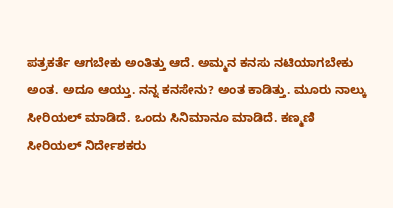ಪತ್ರಕರ್ತೆ ಆಗಬೇಕು ಅಂತಿತ್ತು ಆದೆ. ಅಮ್ಮನ ಕನಸು ನಟಿಯಾಗಬೇಕು ಅಂತ. ಅದೂ ಆಯ್ತು. ನನ್ನ ಕನಸೇನು? ಅಂತ ಕಾಡಿತ್ತು. ಮೂರು ನಾಲ್ಕು ಸೀರಿಯಲ್ ಮಾಡಿದೆ. ಒಂದು ಸಿನಿಮಾನೂ ಮಾಡಿದೆ. ಕಣ್ಮಣಿ ಸೀರಿಯಲ್ ನಿರ್ದೇಶಕರು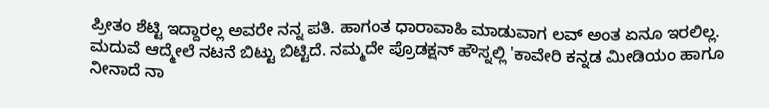ಪ್ರೀತಂ ಶೆಟ್ಟಿ ಇದ್ದಾರಲ್ಲ ಅವರೇ ನನ್ನ ಪತಿ. ಹಾಗಂತ ಧಾರಾವಾಹಿ ಮಾಡುವಾಗ ಲವ್ ಅಂತ ಏನೂ ಇರಲಿಲ್ಲ. ಮದುವೆ ಆದ್ಮೇಲೆ ನಟನೆ ಬಿಟ್ಟು ಬಿಟ್ಟಿದೆ. ನಮ್ಮದೇ ಪ್ರೊಡಕ್ಷನ್ ಹೌಸ್ನಲ್ಲಿ 'ಕಾವೇರಿ ಕನ್ನಡ ಮೀಡಿಯಂ ಹಾಗೂ ನೀನಾದೆ ನಾ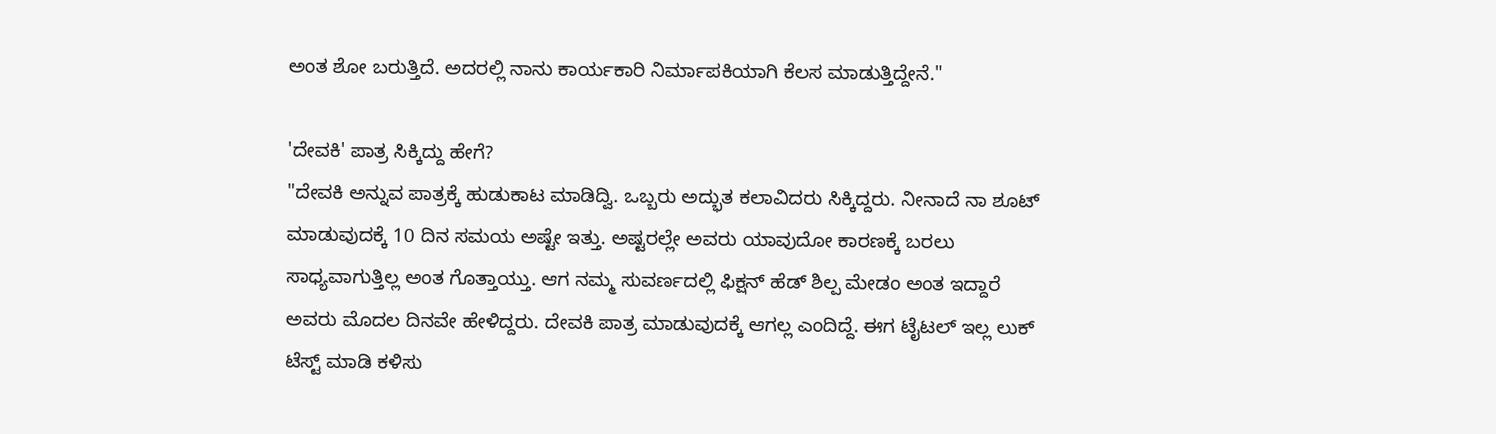ಅಂತ ಶೋ ಬರುತ್ತಿದೆ. ಅದರಲ್ಲಿ ನಾನು ಕಾರ್ಯಕಾರಿ ನಿರ್ಮಾಪಕಿಯಾಗಿ ಕೆಲಸ ಮಾಡುತ್ತಿದ್ದೇನೆ."

'ದೇವಕಿ' ಪಾತ್ರ ಸಿಕ್ಕಿದ್ದು ಹೇಗೆ?
"ದೇವಕಿ ಅನ್ನುವ ಪಾತ್ರಕ್ಕೆ ಹುಡುಕಾಟ ಮಾಡಿದ್ವಿ. ಒಬ್ಬರು ಅದ್ಭುತ ಕಲಾವಿದರು ಸಿಕ್ಕಿದ್ದರು. ನೀನಾದೆ ನಾ ಶೂಟ್ ಮಾಡುವುದಕ್ಕೆ 10 ದಿನ ಸಮಯ ಅಷ್ಟೇ ಇತ್ತು. ಅಷ್ಟರಲ್ಲೇ ಅವರು ಯಾವುದೋ ಕಾರಣಕ್ಕೆ ಬರಲು ಸಾಧ್ಯವಾಗುತ್ತಿಲ್ಲ ಅಂತ ಗೊತ್ತಾಯ್ತು. ಆಗ ನಮ್ಮ ಸುವರ್ಣದಲ್ಲಿ ಫಿಕ್ಷನ್ ಹೆಡ್ ಶಿಲ್ಪ ಮೇಡಂ ಅಂತ ಇದ್ದಾರೆ ಅವರು ಮೊದಲ ದಿನವೇ ಹೇಳಿದ್ದರು. ದೇವಕಿ ಪಾತ್ರ ಮಾಡುವುದಕ್ಕೆ ಆಗಲ್ಲ ಎಂದಿದ್ದೆ. ಈಗ ಟೈಟಲ್ ಇಲ್ಲ ಲುಕ್ ಟೆಸ್ಟ್ ಮಾಡಿ ಕಳಿಸು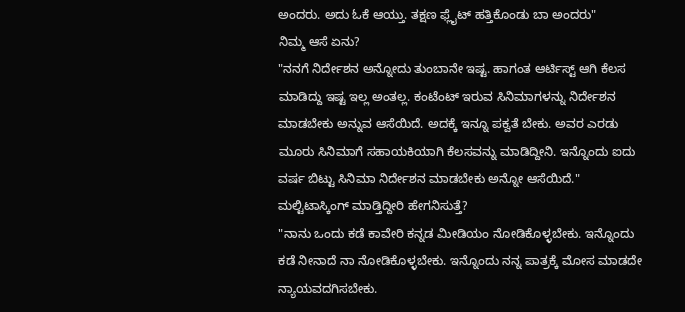ಅಂದರು. ಅದು ಓಕೆ ಆಯ್ತು. ತಕ್ಷಣ ಫ್ಲೈಟ್ ಹತ್ತಿಕೊಂಡು ಬಾ ಅಂದರು"
ನಿಮ್ಮ ಆಸೆ ಏನು?
"ನನಗೆ ನಿರ್ದೇಶನ ಅನ್ನೋದು ತುಂಬಾನೇ ಇಷ್ಟ. ಹಾಗಂತ ಆರ್ಟಿಸ್ಟ್ ಆಗಿ ಕೆಲಸ ಮಾಡಿದ್ದು ಇಷ್ಟ ಇಲ್ಲ ಅಂತಲ್ಲ. ಕಂಟೆಂಟ್ ಇರುವ ಸಿನಿಮಾಗಳನ್ನು ನಿರ್ದೇಶನ ಮಾಡಬೇಕು ಅನ್ನುವ ಆಸೆಯಿದೆ. ಅದಕ್ಕೆ ಇನ್ನೂ ಪಕ್ವತೆ ಬೇಕು. ಅವರ ಎರಡು ಮೂರು ಸಿನಿಮಾಗೆ ಸಹಾಯಕಿಯಾಗಿ ಕೆಲಸವನ್ನು ಮಾಡಿದ್ದೀನಿ. ಇನ್ನೊಂದು ಐದು ವರ್ಷ ಬಿಟ್ಟು ಸಿನಿಮಾ ನಿರ್ದೇಶನ ಮಾಡಬೇಕು ಅನ್ನೋ ಆಸೆಯಿದೆ."
ಮಲ್ಟಿಟಾಸ್ಕಿಂಗ್ ಮಾಡ್ತಿದ್ದೀರಿ ಹೇಗನಿಸುತ್ತೆ?
"ನಾನು ಒಂದು ಕಡೆ ಕಾವೇರಿ ಕನ್ನಡ ಮೀಡಿಯಂ ನೋಡಿಕೊಳ್ಳಬೇಕು. ಇನ್ನೊಂದು ಕಡೆ ನೀನಾದೆ ನಾ ನೋಡಿಕೊಳ್ಳಬೇಕು. ಇನ್ನೊಂದು ನನ್ನ ಪಾತ್ರಕ್ಕೆ ಮೋಸ ಮಾಡದೇ ನ್ಯಾಯವದಗಿಸಬೇಕು.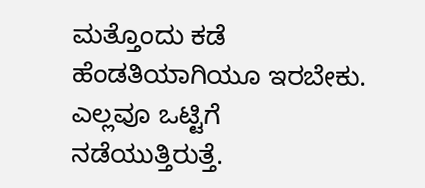ಮತ್ತೊಂದು ಕಡೆ ಹೆಂಡತಿಯಾಗಿಯೂ ಇರಬೇಕು. ಎಲ್ಲವೂ ಒಟ್ಟಿಗೆ ನಡೆಯುತ್ತಿರುತ್ತೆ.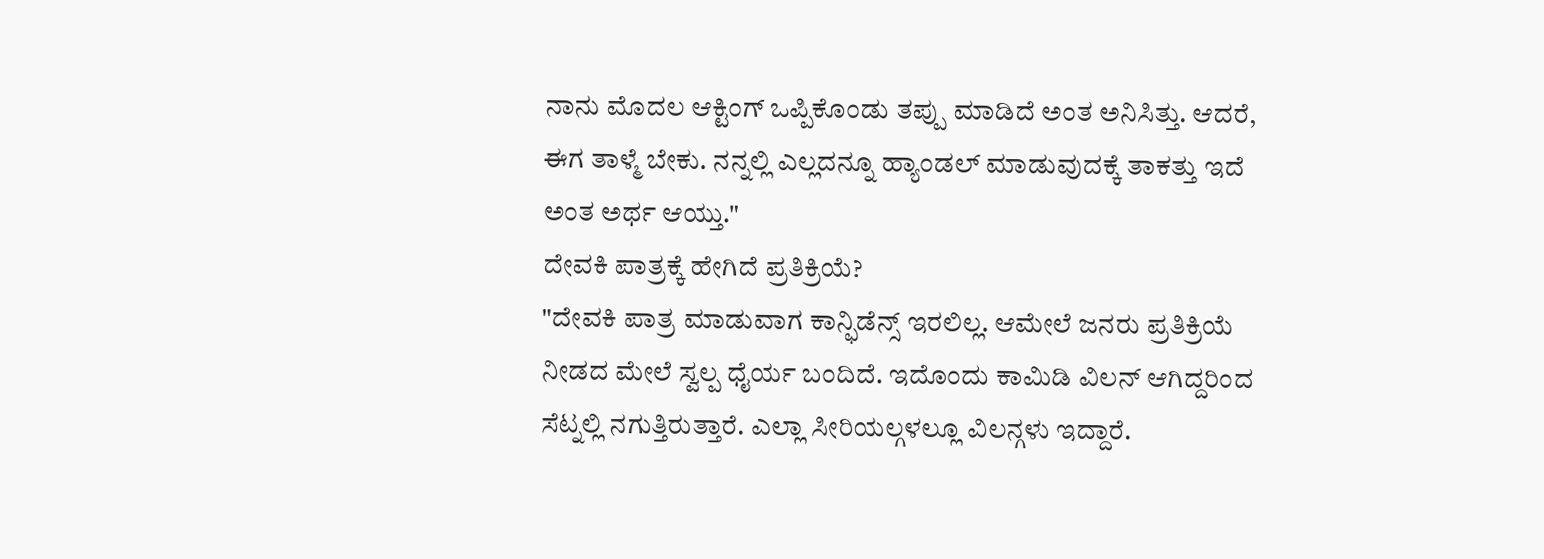ನಾನು ಮೊದಲ ಆಕ್ಟಿಂಗ್ ಒಪ್ಪಿಕೊಂಡು ತಪ್ಪು ಮಾಡಿದೆ ಅಂತ ಅನಿಸಿತ್ತು. ಆದರೆ, ಈಗ ತಾಳ್ಮೆ ಬೇಕು. ನನ್ನಲ್ಲಿ ಎಲ್ಲದನ್ನೂ ಹ್ಯಾಂಡಲ್ ಮಾಡುವುದಕ್ಕೆ ತಾಕತ್ತು ಇದೆ ಅಂತ ಅರ್ಥ ಆಯ್ತು."
ದೇವಕಿ ಪಾತ್ರಕ್ಕೆ ಹೇಗಿದೆ ಪ್ರತಿಕ್ರಿಯೆ?
"ದೇವಕಿ ಪಾತ್ರ ಮಾಡುವಾಗ ಕಾನ್ಫಿಡೆನ್ಸ್ ಇರಲಿಲ್ಲ. ಆಮೇಲೆ ಜನರು ಪ್ರತಿಕ್ರಿಯೆ ನೀಡದ ಮೇಲೆ ಸ್ವಲ್ಪ ಧೈರ್ಯ ಬಂದಿದೆ. ಇದೊಂದು ಕಾಮಿಡಿ ವಿಲನ್ ಆಗಿದ್ದರಿಂದ ಸೆಟ್ನಲ್ಲಿ ನಗುತ್ತಿರುತ್ತಾರೆ. ಎಲ್ಲಾ ಸೀರಿಯಲ್ಗಳಲ್ಲೂ ವಿಲನ್ಗಳು ಇದ್ದಾರೆ.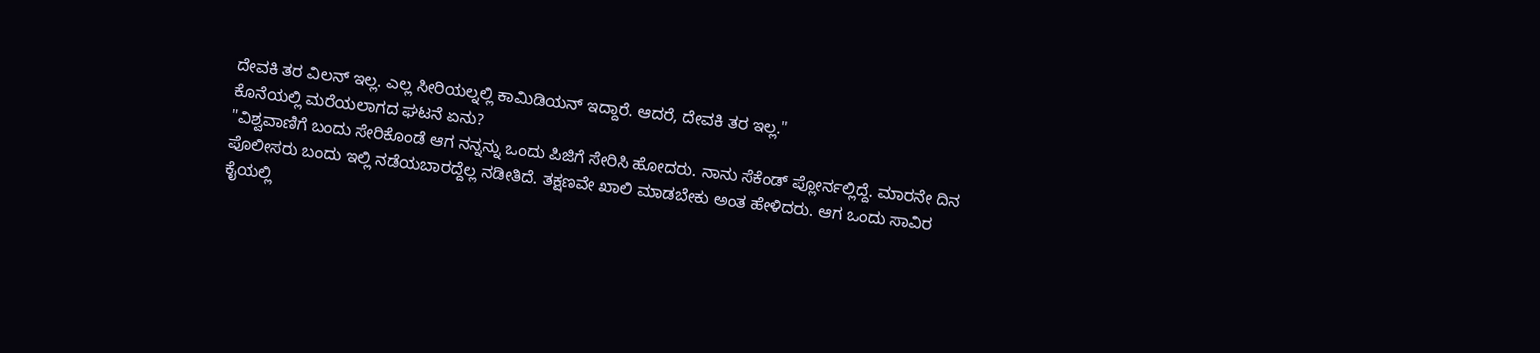ದೇವಕಿ ತರ ವಿಲನ್ ಇಲ್ಲ. ಎಲ್ಲ ಸೀರಿಯಲ್ನಲ್ಲಿ ಕಾಮಿಡಿಯನ್ ಇದ್ದಾರೆ. ಆದರೆ, ದೇವಕಿ ತರ ಇಲ್ಲ."
ಕೊನೆಯಲ್ಲಿ ಮರೆಯಲಾಗದ ಘಟನೆ ಏನು?
"ವಿಶ್ವವಾಣಿಗೆ ಬಂದು ಸೇರಿಕೊಂಡೆ ಆಗ ನನ್ನನ್ನು ಒಂದು ಪಿಜಿಗೆ ಸೇರಿಸಿ ಹೋದರು. ನಾನು ಸೆಕೆಂಡ್ ಪ್ಲೋರ್ನಲ್ಲಿದ್ದೆ. ಮಾರನೇ ದಿನ ಪೊಲೀಸರು ಬಂದು ಇಲ್ಲಿ ನಡೆಯಬಾರದ್ದೆಲ್ಲ ನಡೀತಿದೆ. ತಕ್ಷಣವೇ ಖಾಲಿ ಮಾಡಬೇಕು ಅಂತ ಹೇಳಿದರು. ಆಗ ಒಂದು ಸಾವಿರ ಕೈಯಲ್ಲಿ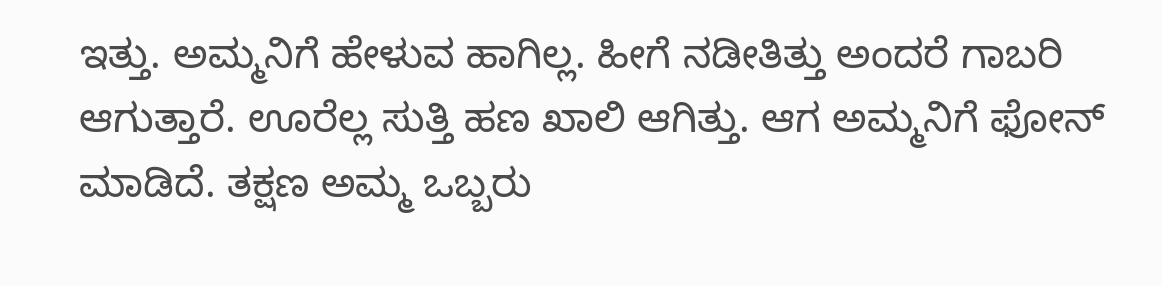ಇತ್ತು. ಅಮ್ಮನಿಗೆ ಹೇಳುವ ಹಾಗಿಲ್ಲ. ಹೀಗೆ ನಡೀತಿತ್ತು ಅಂದರೆ ಗಾಬರಿ ಆಗುತ್ತಾರೆ. ಊರೆಲ್ಲ ಸುತ್ತಿ ಹಣ ಖಾಲಿ ಆಗಿತ್ತು. ಆಗ ಅಮ್ಮನಿಗೆ ಫೋನ್ ಮಾಡಿದೆ. ತಕ್ಷಣ ಅಮ್ಮ ಒಬ್ಬರು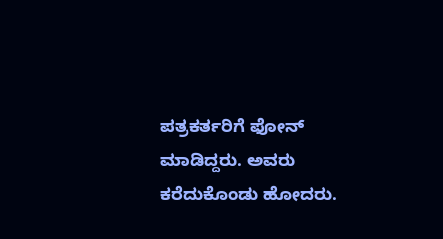ಪತ್ರಕರ್ತರಿಗೆ ಫೋನ್ ಮಾಡಿದ್ದರು. ಅವರು ಕರೆದುಕೊಂಡು ಹೋದರು.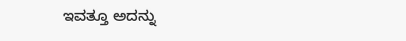ಇವತ್ತೂ ಅದನ್ನು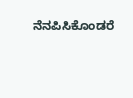ನೆನಪಿಸಿಕೊಂಡರೆ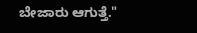ಬೇಜಾರು ಆಗುತ್ತೆ."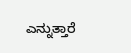ಎನ್ನುತ್ತಾರೆ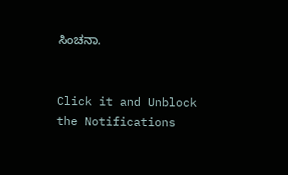ಸಿಂಚನಾ.


Click it and Unblock the Notifications